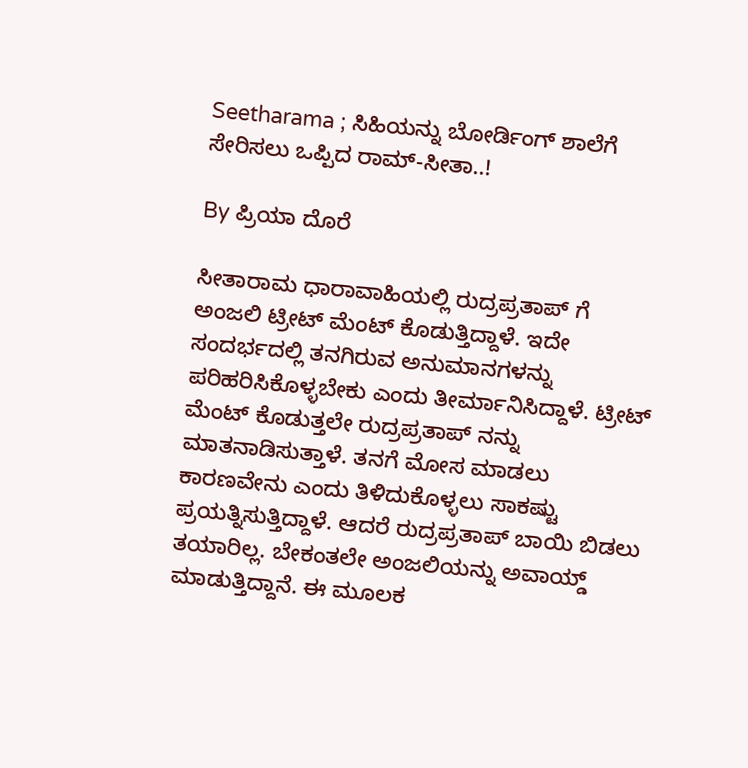Seetharama ; ಸಿಹಿಯನ್ನು ಬೋರ್ಡಿಂಗ್ ಶಾಲೆಗೆ ಸೇರಿಸಲು ಒಪ್ಪಿದ ರಾಮ್-ಸೀತಾ..!

By ಪ್ರಿಯಾ ದೊರೆ

ಸೀತಾರಾಮ ಧಾರಾವಾಹಿಯಲ್ಲಿ ರುದ್ರಪ್ರತಾಪ್ ಗೆ ಅಂಜಲಿ ಟ್ರೀಟ್ ಮೆಂಟ್ ಕೊಡುತ್ತಿದ್ದಾಳೆ. ಇದೇ ಸಂದರ್ಭದಲ್ಲಿ ತನಗಿರುವ ಅನುಮಾನಗಳನ್ನು ಪರಿಹರಿಸಿಕೊಳ್ಳಬೇಕು ಎಂದು ತೀರ್ಮಾನಿಸಿದ್ದಾಳೆ. ಟ್ರೀಟ್ ಮೆಂಟ್ ಕೊಡುತ್ತಲೇ ರುದ್ರಪ್ರತಾಪ್ ನನ್ನು ಮಾತನಾಡಿಸುತ್ತಾಳೆ. ತನಗೆ ಮೋಸ ಮಾಡಲು ಕಾರಣವೇನು ಎಂದು ತಿಳಿದುಕೊಳ್ಳಲು ಸಾಕಷ್ಟು ಪ್ರಯತ್ನಿಸುತ್ತಿದ್ದಾಳೆ. ಆದರೆ ರುದ್ರಪ್ರತಾಪ್ ಬಾಯಿ ಬಿಡಲು ತಯಾರಿಲ್ಲ. ಬೇಕಂತಲೇ ಅಂಜಲಿಯನ್ನು ಅವಾಯ್ಡ್ ಮಾಡುತ್ತಿದ್ದಾನೆ. ಈ ಮೂಲಕ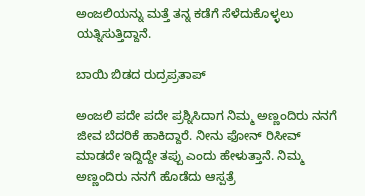ಅಂಜಲಿಯನ್ನು ಮತ್ತೆ ತನ್ನ ಕಡೆಗೆ ಸೆಳೆದುಕೊಳ್ಳಲು ಯತ್ನಿಸುತ್ತಿದ್ದಾನೆ.

ಬಾಯಿ ಬಿಡದ ರುದ್ರಪ್ರತಾಪ್

ಅಂಜಲಿ ಪದೇ ಪದೇ ಪ್ರಶ್ನಿಸಿದಾಗ ನಿಮ್ಮ ಅಣ್ಣಂದಿರು ನನಗೆ ಜೀವ ಬೆದರಿಕೆ ಹಾಕಿದ್ದಾರೆ. ನೀನು ಫೋನ್ ರಿಸೀವ್ ಮಾಡದೇ ಇದ್ದಿದ್ದೇ ತಪ್ಪು ಎಂದು ಹೇಳುತ್ತಾನೆ. ನಿಮ್ಮ ಅಣ್ಣಂದಿರು ನನಗೆ ಹೊಡೆದು ಆಸ್ಪತ್ರೆ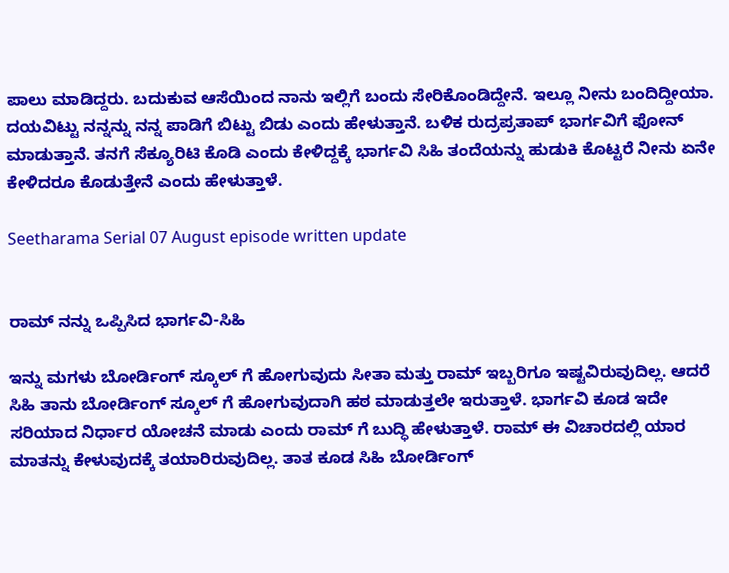ಪಾಲು ಮಾಡಿದ್ದರು. ಬದುಕುವ ಆಸೆಯಿಂದ ನಾನು ಇಲ್ಲಿಗೆ ಬಂದು ಸೇರಿಕೊಂಡಿದ್ದೇನೆ. ಇಲ್ಲೂ ನೀನು ಬಂದಿದ್ದೀಯಾ. ದಯವಿಟ್ಟು ನನ್ನನ್ನು ನನ್ನ ಪಾಡಿಗೆ ಬಿಟ್ಟು ಬಿಡು ಎಂದು ಹೇಳುತ್ತಾನೆ. ಬಳಿಕ ರುದ್ರಪ್ರತಾಪ್ ಭಾರ್ಗವಿಗೆ ಫೋನ್ ಮಾಡುತ್ತಾನೆ. ತನಗೆ ಸೆಕ್ಯೂರಿಟಿ ಕೊಡಿ ಎಂದು ಕೇಳಿದ್ದಕ್ಕೆ ಭಾರ್ಗವಿ ಸಿಹಿ ತಂದೆಯನ್ನು ಹುಡುಕಿ ಕೊಟ್ಟರೆ ನೀನು ಏನೇ ಕೇಳಿದರೂ ಕೊಡುತ್ತೇನೆ ಎಂದು ಹೇಳುತ್ತಾಳೆ.

Seetharama Serial 07 August episode written update


ರಾಮ್ ನನ್ನು ಒಪ್ಪಿಸಿದ ಭಾರ್ಗವಿ-ಸಿಹಿ

ಇನ್ನು ಮಗಳು ಬೋರ್ಡಿಂಗ್ ಸ್ಕೂಲ್ ಗೆ ಹೋಗುವುದು ಸೀತಾ ಮತ್ತು ರಾಮ್ ಇಬ್ಬರಿಗೂ ಇಷ್ಟವಿರುವುದಿಲ್ಲ. ಆದರೆ ಸಿಹಿ ತಾನು ಬೋರ್ಡಿಂಗ್ ಸ್ಕೂಲ್ ಗೆ ಹೋಗುವುದಾಗಿ ಹಠ ಮಾಡುತ್ತಲೇ ಇರುತ್ತಾಳೆ. ಭಾರ್ಗವಿ ಕೂಡ ಇದೇ ಸರಿಯಾದ ನಿರ್ಧಾರ ಯೋಚನೆ ಮಾಡು ಎಂದು ರಾಮ್ ಗೆ ಬುದ್ಧಿ ಹೇಳುತ್ತಾಳೆ. ರಾಮ್ ಈ ವಿಚಾರದಲ್ಲಿ ಯಾರ ಮಾತನ್ನು ಕೇಳುವುದಕ್ಕೆ ತಯಾರಿರುವುದಿಲ್ಲ. ತಾತ ಕೂಡ ಸಿಹಿ ಬೋರ್ಡಿಂಗ್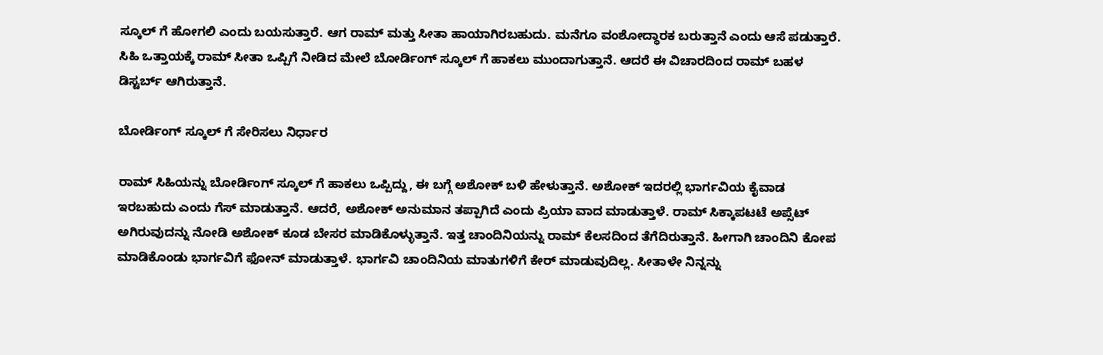ಸ್ಕೂಲ್ ಗೆ ಹೋಗಲಿ ಎಂದು ಬಯಸುತ್ತಾರೆ. ಆಗ ರಾಮ್ ಮತ್ತು ಸೀತಾ ಹಾಯಾಗಿರಬಹುದು. ಮನೆಗೂ ವಂಶೋದ್ಧಾರಕ ಬರುತ್ತಾನೆ ಎಂದು ಆಸೆ ಪಡುತ್ತಾರೆ. ಸಿಹಿ ಒತ್ತಾಯಕ್ಕೆ ರಾಮ್ ಸೀತಾ ಒಪ್ಪಿಗೆ ನೀಡಿದ ಮೇಲೆ ಬೋರ್ಡಿಂಗ್ ಸ್ಕೂಲ್ ಗೆ ಹಾಕಲು ಮುಂದಾಗುತ್ತಾನೆ. ಆದರೆ ಈ ವಿಚಾರದಿಂದ ರಾಮ್ ಬಹಳ ಡಿಸ್ಟರ್ಬ್ ಆಗಿರುತ್ತಾನೆ.

ಬೋರ್ಡಿಂಗ್ ಸ್ಕೂಲ್ ಗೆ ಸೇರಿಸಲು ನಿರ್ಧಾರ

ರಾಮ್ ಸಿಹಿಯನ್ನು ಬೋರ್ಡಿಂಗ್ ಸ್ಕೂಲ್ ಗೆ ಹಾಕಲು ಒಪ್ಪಿದ್ದು, ಈ ಬಗ್ಗೆ ಅಶೋಕ್ ಬಳಿ ಹೇಳುತ್ತಾನೆ. ಅಶೋಕ್ ಇದರಲ್ಲಿ ಭಾರ್ಗವಿಯ ಕೈವಾಡ ಇರಬಹುದು ಎಂದು ಗೆಸ್ ಮಾಡುತ್ತಾನೆ. ಆದರೆ, ಅಶೋಕ್ ಅನುಮಾನ ತಪ್ಪಾಗಿದೆ ಎಂದು ಪ್ರಿಯಾ ವಾದ ಮಾಡುತ್ತಾಳೆ. ರಾಮ್ ಸಿಕ್ಕಾಪಟಟೆ ಅಪ್ಸೆಟ್ ಅಗಿರುವುದನ್ನು ನೋಡಿ ಅಶೋಕ್ ಕೂಡ ಬೇಸರ ಮಾಡಿಕೊಳ್ಳುತ್ತಾನೆ. ಇತ್ತ ಚಾಂದಿನಿಯನ್ನು ರಾಮ್ ಕೆಲಸದಿಂದ ತೆಗೆದಿರುತ್ತಾನೆ. ಹೀಗಾಗಿ ಚಾಂದಿನಿ ಕೋಪ ಮಾಡಿಕೊಂಡು ಭಾರ್ಗವಿಗೆ ಫೋನ್ ಮಾಡುತ್ತಾಳೆ. ಭಾರ್ಗವಿ ಚಾಂದಿನಿಯ ಮಾತುಗಳಿಗೆ ಕೇರ್ ಮಾಡುವುದಿಲ್ಲ. ಸೀತಾಳೇ ನಿನ್ನನ್ನು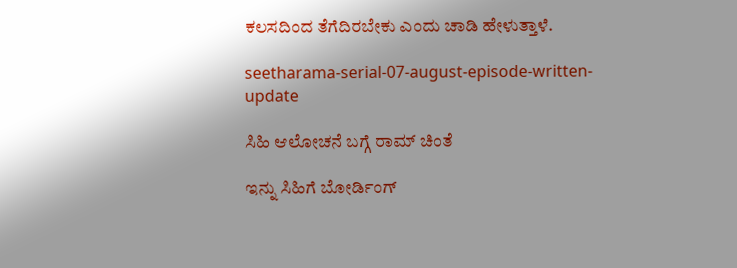ಕಲಸದಿಂದ ತೆಗೆದಿರಬೇಕು ಎಂದು ಚಾಡಿ ಹೇಳುತ್ತಾಳೆ.

seetharama-serial-07-august-episode-written-update

ಸಿಹಿ ಆಲೋಚನೆ ಬಗ್ಗೆ ರಾಮ್ ಚಿಂತೆ

ಇನ್ನು ಸಿಹಿಗೆ ಬೋರ್ಡಿಂಗ್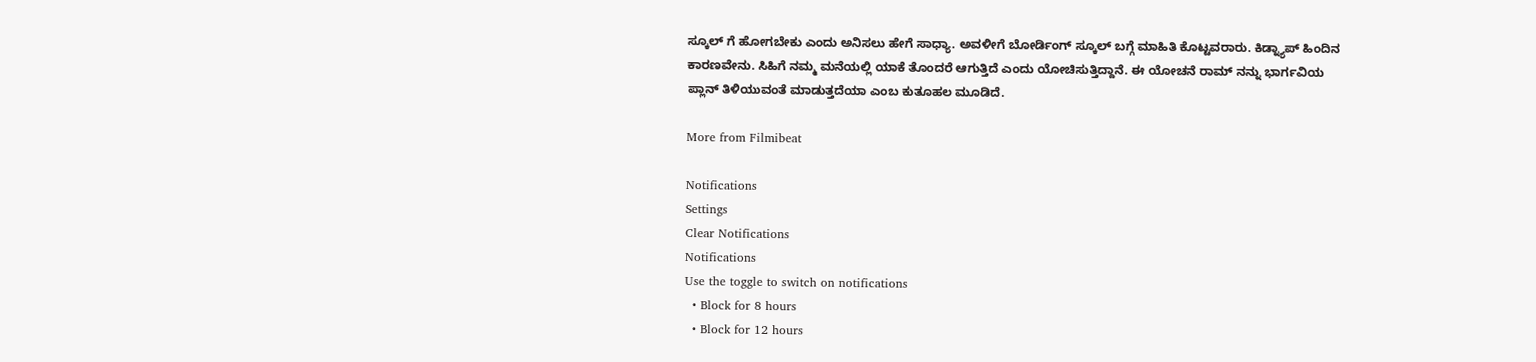ಸ್ಕೂಲ್ ಗೆ ಹೋಗಬೇಕು ಎಂದು ಅನಿಸಲು ಹೇಗೆ ಸಾಧ್ಯಾ. ಅವಳೀಗೆ ಬೋರ್ಡಿಂಗ್ ಸ್ಕೂಲ್ ಬಗ್ಗೆ ಮಾಹಿತಿ ಕೊಟ್ಟವರಾರು. ಕಿಡ್ನ್ಯಾಪ್ ಹಿಂದಿನ ಕಾರಣವೇನು. ಸಿಹಿಗೆ ನಮ್ಮ ಮನೆಯಲ್ಲಿ ಯಾಕೆ ತೊಂದರೆ ಆಗುತ್ತಿದೆ ಎಂದು ಯೋಚಿಸುತ್ತಿದ್ದಾನೆ. ಈ ಯೋಚನೆ ರಾಮ್ ನನ್ನು ಭಾರ್ಗವಿಯ ಪ್ಲಾನ್ ತಿಳಿಯುವಂತೆ ಮಾಡುತ್ತದೆಯಾ ಎಂಬ ಕುತೂಹಲ ಮೂಡಿದೆ.

More from Filmibeat

Notifications
Settings
Clear Notifications
Notifications
Use the toggle to switch on notifications
  • Block for 8 hours
  • Block for 12 hours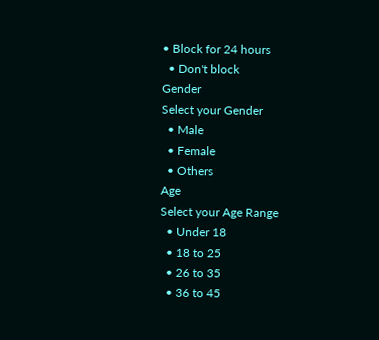• Block for 24 hours
  • Don't block
Gender
Select your Gender
  • Male
  • Female
  • Others
Age
Select your Age Range
  • Under 18
  • 18 to 25
  • 26 to 35
  • 36 to 45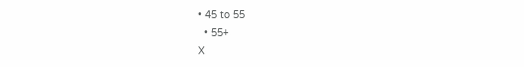• 45 to 55
  • 55+
X